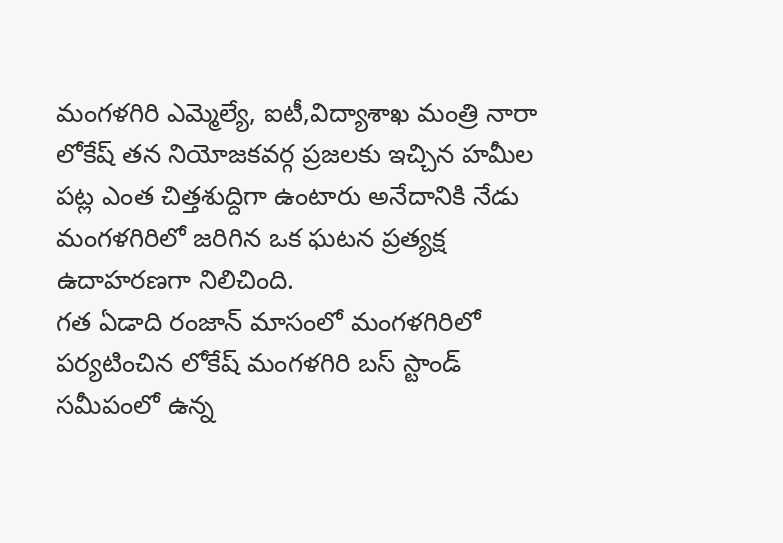మంగళగిరి ఎమ్మెల్యే, ఐటీ,విద్యాశాఖ మంత్రి నారా లోకేష్ తన నియోజకవర్గ ప్రజలకు ఇచ్చిన హమీల పట్ల ఎంత చిత్తశుద్దిగా ఉంటారు అనేదానికి నేడు మంగళగిరిలో జరిగిన ఒక ఘటన ప్రత్యక్ష ఉదాహరణగా నిలిచింది.
గత ఏడాది రంజాన్ మాసంలో మంగళగిరిలో పర్యటించిన లోకేష్ మంగళగిరి బస్ స్టాండ్ సమీపంలో ఉన్న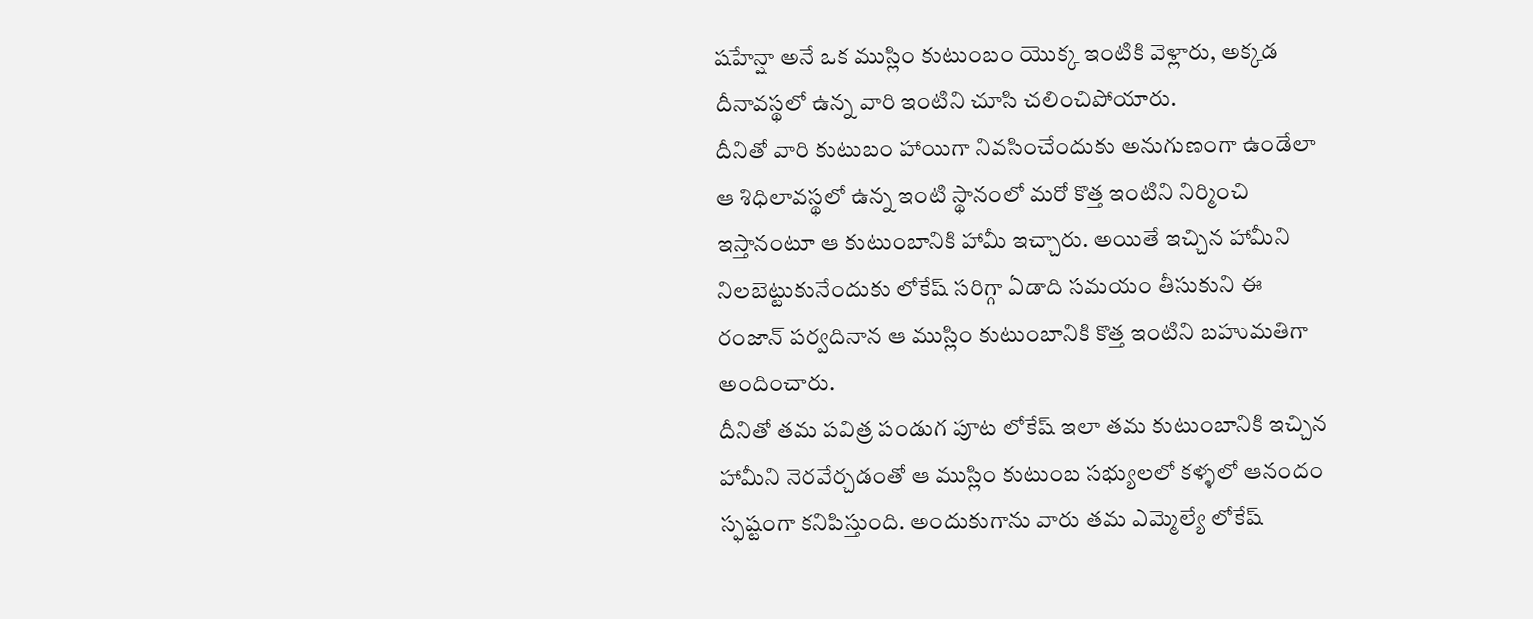షహేన్షా అనే ఒక ముస్లిం కుటుంబం యొక్క ఇంటికి వెళ్లారు, అక్కడ దీనావస్థలో ఉన్న వారి ఇంటిని చూసి చలించిపోయారు.
దీనితో వారి కుటుబం హాయిగా నివసించేందుకు అనుగుణంగా ఉండేలా ఆ శిధిలావస్థలో ఉన్న ఇంటి స్థానంలో మరో కొత్త ఇంటిని నిర్మించి ఇస్తానంటూ ఆ కుటుంబానికి హామీ ఇచ్చారు. అయితే ఇచ్చిన హామీని నిలబెట్టుకునేందుకు లోకేష్ సరిగ్గా ఏడాది సమయం తీసుకుని ఈ రంజాన్ పర్వదినాన ఆ ముస్లిం కుటుంబానికి కొత్త ఇంటిని బహుమతిగా అందించారు.
దీనితో తమ పవిత్ర పండుగ పూట లోకేష్ ఇలా తమ కుటుంబానికి ఇచ్చిన హామీని నెరవేర్చడంతో ఆ ముస్లిం కుటుంబ సభ్యులలో కళ్ళలో ఆనందం స్ఫష్టంగా కనిపిస్తుంది. అందుకుగాను వారు తమ ఎమ్మెల్యే లోకేష్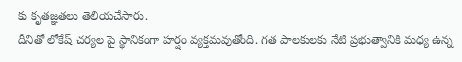కు కృతజ్ఞతలు తెలియచేసారు.
దీనితో లోకేష్ చర్యల పై స్థానికంగా హర్షం వ్యక్తమవుతోంది. గత పాలకులకు నేటి ప్రభుత్వానికి మధ్య ఉన్న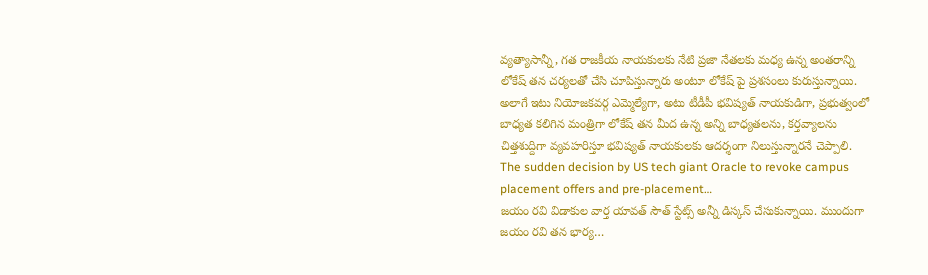వ్యత్యాసాన్నీ, గత రాజకీయ నాయకులకు నేటి ప్రజా నేతలకు మధ్య ఉన్న అంతరాన్ని లోకేష్ తన చర్యలతో చేసి చూపిస్తున్నారు అంటూ లోకేష్ పై ప్రశసంలు కురుస్తున్నాయి.
అలాగే ఇటు నియోజకవర్గ ఎమ్మెల్యేగా, అటు టీడీపీ భవిష్యత్ నాయకుడిగా, ప్రభుత్వంలో బాధ్యత కలిగిన మంత్రిగా లోకేష్ తన మీద ఉన్న అన్ని బాధ్యతలను, కర్తవ్యాలను చిత్తశుద్దిగా వ్యవహరిస్తూ భవిష్యత్ నాయకులకు ఆదర్శంగా నిలుస్తున్నారనే చెప్పాలి.
The sudden decision by US tech giant Oracle to revoke campus placement offers and pre-placement…
జయం రవి విడాకుల వార్త యావత్ సౌత్ స్టేట్స్ అన్నీ డిస్కస్ చేసుకున్నాయి. ముందుగా జయం రవి తన భార్య…